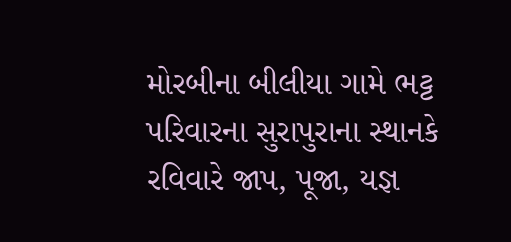મોરબીના બીલીયા ગામે ભટ્ટ પરિવારના સુરાપુરાના સ્થાનકે રવિવારે જાપ, પૂજા, યજ્ઞ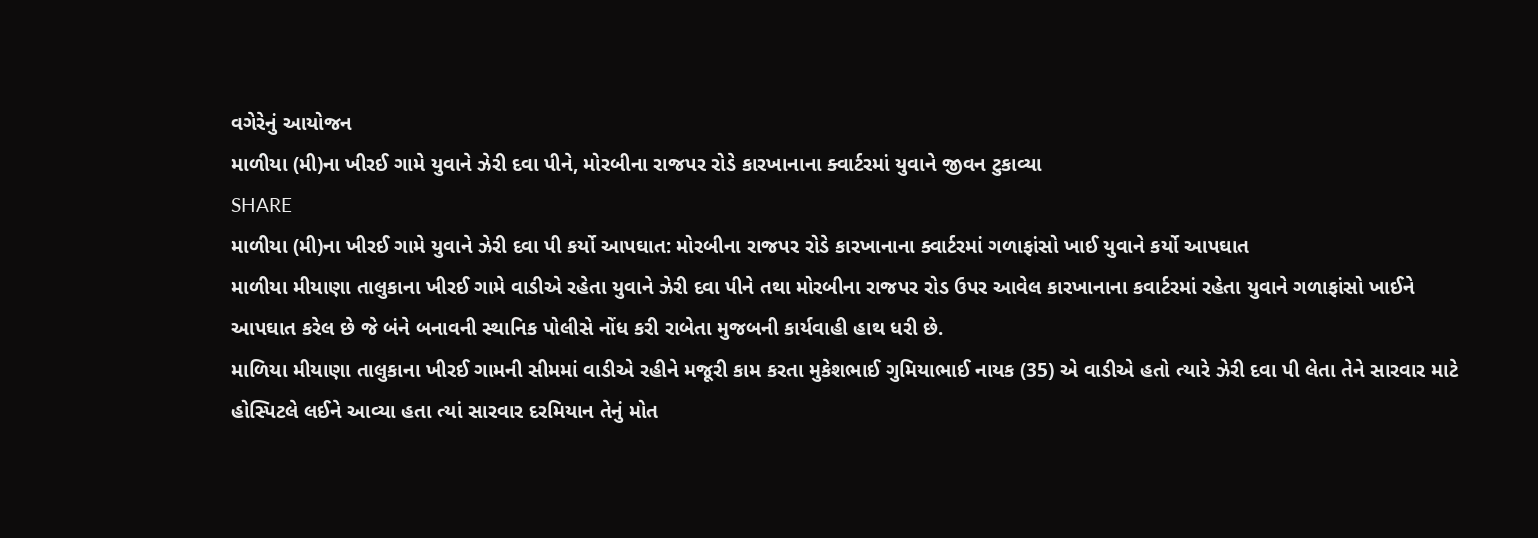વગેરેનું આયોજન
માળીયા (મી)ના ખીરઈ ગામે યુવાને ઝેરી દવા પીને, મોરબીના રાજપર રોડે કારખાનાના ક્વાર્ટરમાં યુવાને જીવન ટુકાવ્યા
SHARE
માળીયા (મી)ના ખીરઈ ગામે યુવાને ઝેરી દવા પી કર્યો આપઘાત: મોરબીના રાજપર રોડે કારખાનાના ક્વાર્ટરમાં ગળાફાંસો ખાઈ યુવાને કર્યો આપઘાત
માળીયા મીયાણા તાલુકાના ખીરઈ ગામે વાડીએ રહેતા યુવાને ઝેરી દવા પીને તથા મોરબીના રાજપર રોડ ઉપર આવેલ કારખાનાના કવાર્ટરમાં રહેતા યુવાને ગળાફાંસો ખાઈને આપઘાત કરેલ છે જે બંને બનાવની સ્થાનિક પોલીસે નોંધ કરી રાબેતા મુજબની કાર્યવાહી હાથ ધરી છે.
માળિયા મીયાણા તાલુકાના ખીરઈ ગામની સીમમાં વાડીએ રહીને મજૂરી કામ કરતા મુકેશભાઈ ગુમિયાભાઈ નાયક (35) એ વાડીએ હતો ત્યારે ઝેરી દવા પી લેતા તેને સારવાર માટે હોસ્પિટલે લઈને આવ્યા હતા ત્યાં સારવાર દરમિયાન તેનું મોત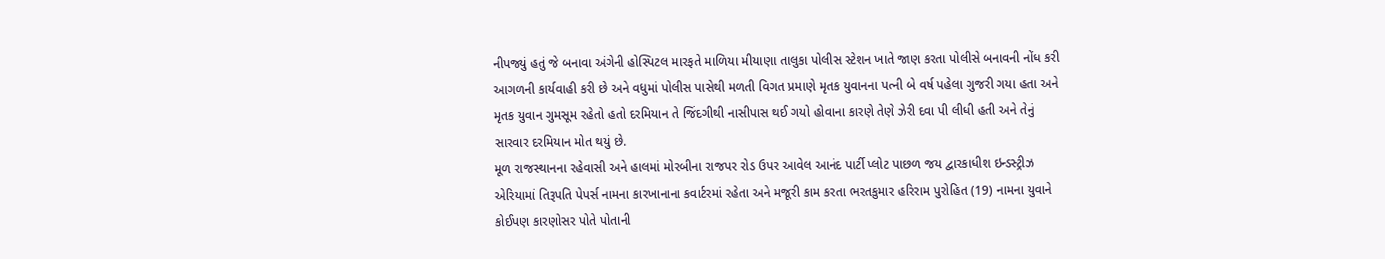નીપજ્યું હતું જે બનાવા અંગેની હોસ્પિટલ મારફતે માળિયા મીયાણા તાલુકા પોલીસ સ્ટેશન ખાતે જાણ કરતા પોલીસે બનાવની નોંધ કરી આગળની કાર્યવાહી કરી છે અને વધુમાં પોલીસ પાસેથી મળતી વિગત પ્રમાણે મૃતક યુવાનના પત્ની બે વર્ષ પહેલા ગુજરી ગયા હતા અને મૃતક યુવાન ગુમસૂમ રહેતો હતો દરમિયાન તે જિંદગીથી નાસીપાસ થઈ ગયો હોવાના કારણે તેણે ઝેરી દવા પી લીધી હતી અને તેનું સારવાર દરમિયાન મોત થયું છે.
મૂળ રાજસ્થાનના રહેવાસી અને હાલમાં મોરબીના રાજપર રોડ ઉપર આવેલ આનંદ પાર્ટી પ્લોટ પાછળ જય દ્વારકાધીશ ઇન્ડસ્ટ્રીઝ એરિયામાં તિરૂપતિ પેપર્સ નામના કારખાનાના કવાર્ટરમાં રહેતા અને મજૂરી કામ કરતા ભરતકુમાર હરિરામ પુરોહિત (19) નામના યુવાને કોઈપણ કારણોસર પોતે પોતાની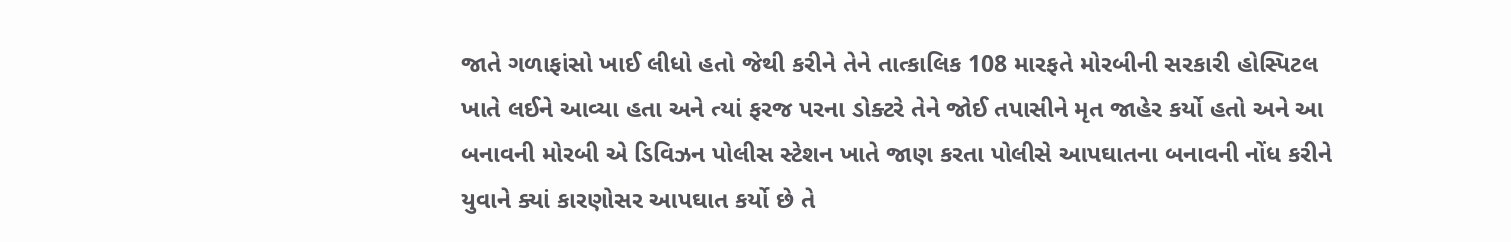જાતે ગળાફાંસો ખાઈ લીધો હતો જેથી કરીને તેને તાત્કાલિક 108 મારફતે મોરબીની સરકારી હોસ્પિટલ ખાતે લઈને આવ્યા હતા અને ત્યાં ફરજ પરના ડોક્ટરે તેને જોઈ તપાસીને મૃત જાહેર કર્યો હતો અને આ બનાવની મોરબી એ ડિવિઝન પોલીસ સ્ટેશન ખાતે જાણ કરતા પોલીસે આપઘાતના બનાવની નોંધ કરીને યુવાને ક્યાં કારણોસર આપઘાત કર્યો છે તે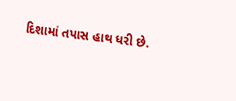દિશામાં તપાસ હાથ ધરી છે.